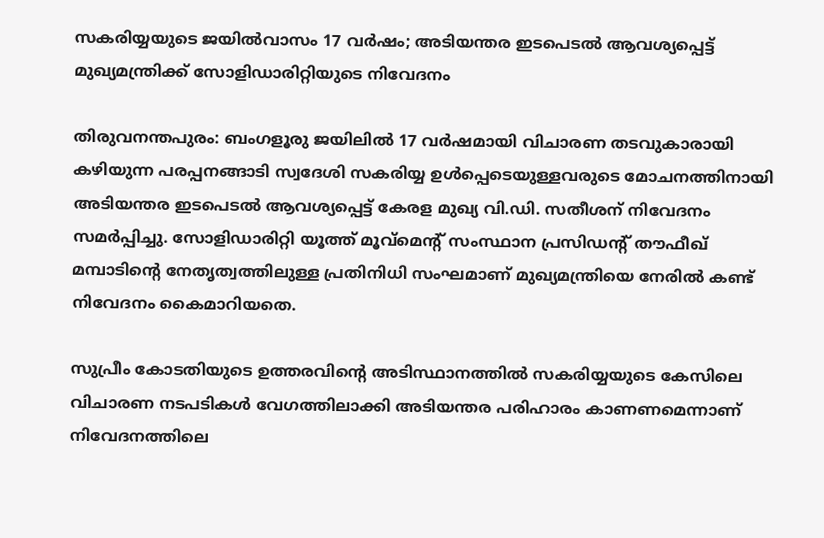സകരിയ്യയുടെ ജയിൽവാസം 17 വർഷം; അടിയന്തര ഇടപെടൽ ആവശ്യപ്പെട്ട് മുഖ്യമന്ത്രിക്ക് സോളിഡാരിറ്റിയുടെ നിവേദനം

തിരുവനന്തപുരം: ബംഗളൂരു ജയിലിൽ 17 വർഷമായി വിചാരണ തടവുകാരായി കഴിയുന്ന പരപ്പനങ്ങാടി സ്വദേശി സകരിയ്യ ഉൾപ്പെടെയുള്ളവരുടെ മോചനത്തിനായി അടിയന്തര ഇടപെടൽ ആവശ്യപ്പെട്ട് കേരള മുഖ്യ വി.ഡി. സതീശന് നിവേദനം സമർപ്പിച്ചു. സോളിഡാരിറ്റി യൂത്ത് മൂവ്‌മെന്റ് സംസ്ഥാന പ്രസിഡന്റ് തൗഫീഖ് മമ്പാടിന്റെ നേതൃത്വത്തിലുള്ള പ്രതിനിധി സംഘമാണ് മുഖ്യമന്ത്രിയെ നേരിൽ കണ്ട് നിവേദനം കൈമാറിയതെ.

സുപ്രീം കോടതിയുടെ ഉത്തരവിന്റെ അടിസ്ഥാനത്തിൽ സകരിയ്യയുടെ കേസിലെ വിചാരണ നടപടികൾ വേഗത്തിലാക്കി അടിയന്തര പരിഹാരം കാണണമെന്നാണ് നിവേദനത്തിലെ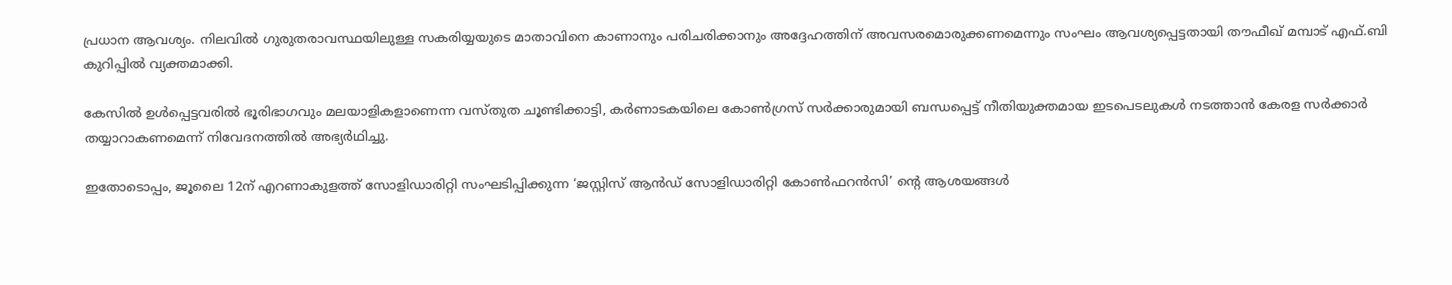പ്രധാന ആവശ്യം. നിലവിൽ ഗുരുതരാവസ്ഥയിലുള്ള സകരിയ്യയുടെ മാതാവിനെ കാണാനും പരിചരിക്കാനും അദ്ദേഹത്തിന് അവസരമൊരുക്കണമെന്നും സംഘം ആവശ്യപ്പെട്ടതായി തൗഫീഖ് മമ്പാട് എഫ്.ബി കുറിപ്പിൽ വ്യക്തമാക്കി.

കേസിൽ ഉൾപ്പെട്ടവരിൽ ഭൂരിഭാഗവും മലയാളികളാണെന്ന വസ്തുത ചൂണ്ടിക്കാട്ടി, കർണാടകയിലെ കോൺഗ്രസ് സർക്കാരുമായി ബന്ധപ്പെട്ട് നീതിയുക്തമായ ഇടപെടലുകൾ നടത്താൻ കേരള സർക്കാർ തയ്യാറാകണമെന്ന് നിവേദനത്തിൽ അഭ്യർഥിച്ചു.

ഇതോടൊപ്പം, ജൂലൈ 12ന് എറണാകുളത്ത് സോളിഡാരിറ്റി സംഘടിപ്പിക്കുന്ന ‘ജസ്റ്റിസ് ആൻഡ് സോളിഡാരിറ്റി കോൺഫറൻസി’ ന്റെ ആശയങ്ങൾ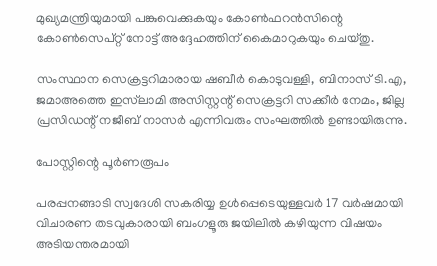മുഖ്യമന്ത്രിയുമായി പങ്കുവെക്കുകയും കോൺഫറൻസിന്റെ കോൺസെപ്റ്റ് നോട്ട് അദ്ദേഹത്തിന് കൈമാറുകയും ചെയ്തു.

സംസ്ഥാന സെക്രട്ടറിമാരായ ഷബീർ കൊടുവള്ളി, ബിനാസ് ടി.എ, ജമാഅത്തെ ഇസ്‌ലാമി അസിസ്റ്റന്റ് സെക്രട്ടറി സക്കീർ നേമം, ജില്ല പ്രസിഡന്റ് നജീബ് നാസർ എന്നിവരും സംഘത്തിൽ ഉണ്ടായിരുന്നു.

പോസ്റ്റിന്റെ പൂർണരൂപം

പരപ്പനങ്ങാടി സ്വദേശി സകരിയ്യ ഉൾപ്പെടെയുള്ളവർ 17 വർഷമായി വിചാരണ തടവുകാരായി ബംഗളൂരു ജയിലിൽ കഴിയുന്ന വിഷയം അടിയന്തരമായി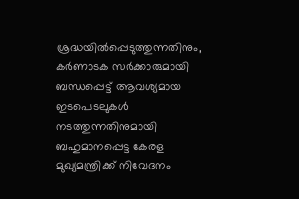ശ്രദ്ധയിൽപ്പെടുത്തുന്നതിനും, കർണാടക സർക്കാരുമായി ബന്ധപ്പെട്ട് ആവശ്യമായ ഇടപെടലുകൾ നടത്തുന്നതിനുമായി ബഹുമാനപ്പെട്ട കേരള മുഖ്യമന്ത്രിക്ക് നിവേദനം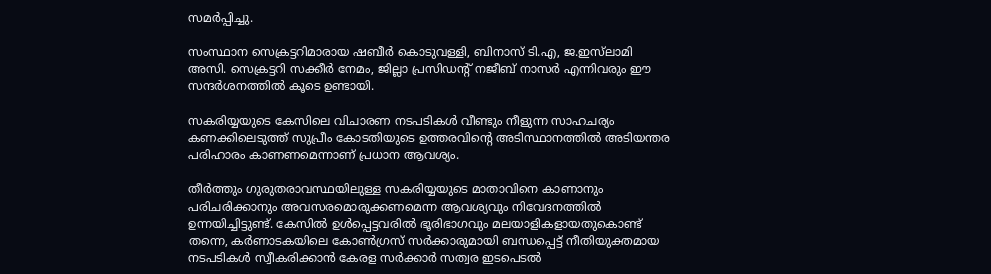സമർപ്പിച്ചു.

സംസ്ഥാന സെക്രട്ടറിമാരായ ഷബീർ കൊടുവള്ളി, ബിനാസ് ടി.എ, ജ.ഇസ്‌ലാമി അസി. സെക്രട്ടറി സക്കീർ നേമം, ജില്ലാ പ്രസിഡന്റ് നജീബ് നാസർ എന്നിവരും ഈ സന്ദർശനത്തിൽ കൂടെ ഉണ്ടായി.

സകരിയ്യയുടെ കേസിലെ വിചാരണ നടപടികൾ വീണ്ടും നീളുന്ന സാഹചര്യം കണക്കിലെടുത്ത് സുപ്രീം കോടതിയുടെ ഉത്തരവിന്റെ അടിസ്ഥാനത്തിൽ അടിയന്തര പരിഹാരം കാണണമെന്നാണ് പ്രധാന ആവശ്യം.

തീർത്തും ഗുരുതരാവസ്ഥയിലുള്ള സകരിയ്യയുടെ മാതാവിനെ കാണാനും പരിചരിക്കാനും അവസരമൊരുക്കണമെന്ന ആവശ്യവും നിവേദനത്തിൽ ഉന്നയിച്ചിട്ടുണ്ട്. കേസിൽ ഉൾപ്പെട്ടവരിൽ ഭൂരിഭാഗവും മലയാളികളായതുകൊണ്ട് തന്നെ, കർണാടകയിലെ കോൺഗ്രസ് സർക്കാരുമായി ബന്ധപ്പെട്ട് നീതിയുക്തമായ നടപടികൾ സ്വീകരിക്കാൻ കേരള സർക്കാർ സത്വര ഇടപെടൽ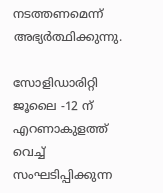നടത്തണമെന്ന് അഭ്യർത്ഥിക്കുന്നു.

സോളിഡാരിറ്റി ജൂലൈ -12 ന് എറണാകുളത്ത് വെച്ച് സംഘടിപ്പിക്കുന്ന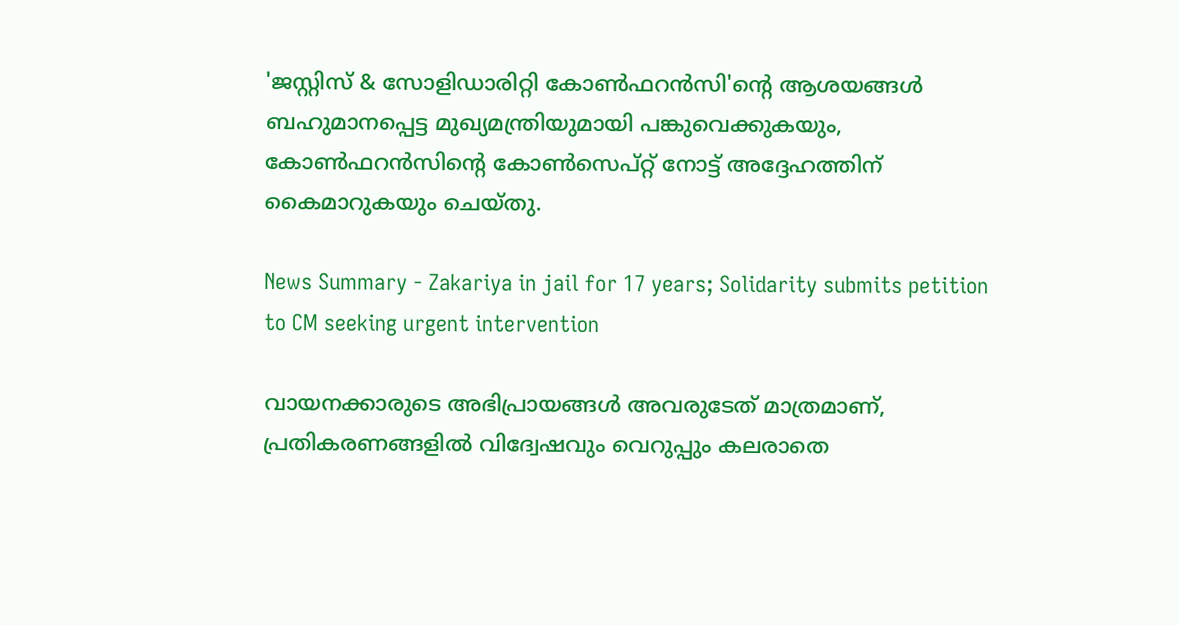'ജസ്റ്റിസ് & സോളിഡാരിറ്റി കോൺഫറൻസി'ന്റെ ആശയങ്ങൾ ബഹുമാനപ്പെട്ട മുഖ്യമന്ത്രിയുമായി പങ്കുവെക്കുകയും, കോൺഫറൻസിന്റെ കോൺസെപ്റ്റ് നോട്ട് അദ്ദേഹത്തിന് കൈമാറുകയും ചെയ്തു.

News Summary - Zakariya in jail for 17 years; Solidarity submits petition to CM seeking urgent intervention

വായനക്കാരുടെ അഭിപ്രായങ്ങള്‍ അവരുടേത് മാത്രമാണ്, പ്രതികരണങ്ങളിൽ വിദ്വേഷവും വെറുപ്പും കലരാതെ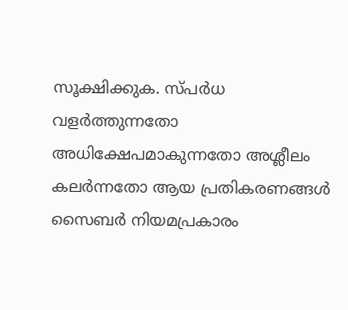സൂക്ഷിക്കുക. സ്പർധ വളർത്തുന്നതോ അധിക്ഷേപമാകുന്നതോ അശ്ലീലം കലർന്നതോ ആയ പ്രതികരണങ്ങൾ സൈബർ നിയമപ്രകാരം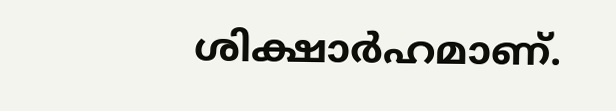ശിക്ഷാർഹമാണ്.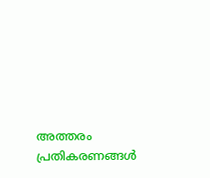അത്തരം പ്രതികരണങ്ങൾ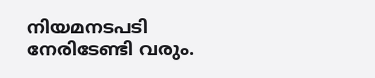നിയമനടപടി നേരിടേണ്ടി വരും.